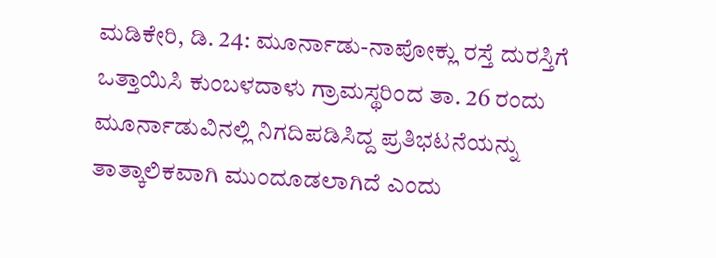ಮಡಿಕೇರಿ, ಡಿ. 24: ಮೂರ್ನಾಡು-ನಾಪೋಕ್ಲು ರಸ್ತೆ ದುರಸ್ತಿಗೆ ಒತ್ತಾಯಿಸಿ ಕುಂಬಳದಾಳು ಗ್ರಾಮಸ್ಥರಿಂದ ತಾ. 26 ರಂದು ಮೂರ್ನಾಡುವಿನಲ್ಲಿ ನಿಗದಿಪಡಿಸಿದ್ದ ಪ್ರತಿಭಟನೆಯನ್ನು ತಾತ್ಕಾಲಿಕವಾಗಿ ಮುಂದೂಡಲಾಗಿದೆ ಎಂದು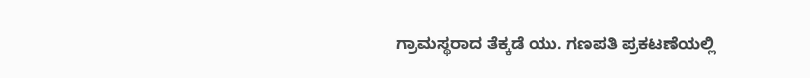ಗ್ರಾಮಸ್ಥರಾದ ತೆಕ್ಕಡೆ ಯು. ಗಣಪತಿ ಪ್ರಕಟಣೆಯಲ್ಲಿ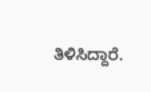ತಿಳಿಸಿದ್ದಾರೆ.